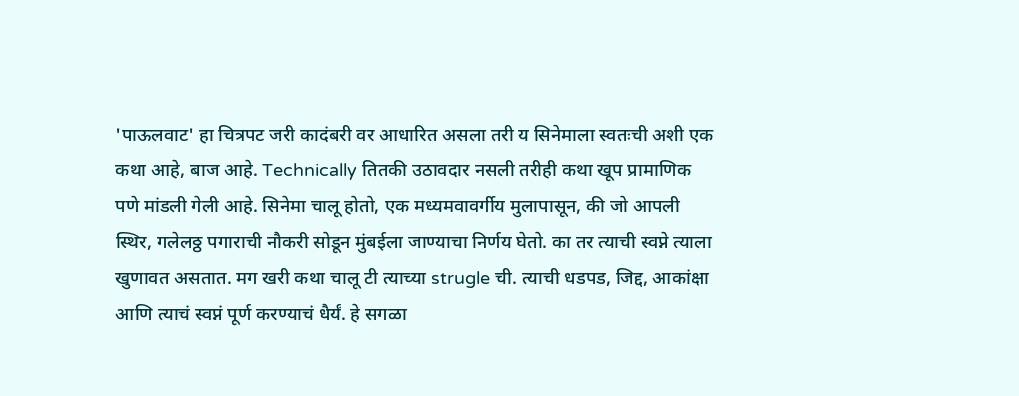'पाऊलवाट' हा चित्रपट जरी कादंबरी वर आधारित असला तरी य सिनेमाला स्वतःची अशी एक कथा आहे, बाज आहे. Technically तितकी उठावदार नसली तरीही कथा खूप प्रामाणिक पणे मांडली गेली आहे. सिनेमा चालू होतो, एक मध्यमवावर्गीय मुलापासून, की जो आपली स्थिर, गलेलठ्ठ पगाराची नौकरी सोडून मुंबईला जाण्याचा निर्णय घेतो. का तर त्याची स्वप्ने त्याला खुणावत असतात. मग खरी कथा चालू टी त्याच्या strugle ची. त्याची धडपड, जिद्द, आकांक्षा आणि त्याचं स्वप्नं पूर्ण करण्याचं धैर्यं. हे सगळा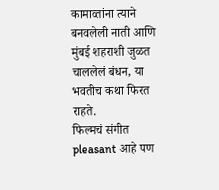कामाव्तांना त्याने बनवलेली नाती आणि मुंबई शहराशी जुळत चाललेलं बंधन, या भवतीच कथा फिरत राहते.
फिल्मचं संगीत pleasant आहे पण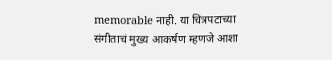memorable नाही. या चित्रपटाच्या संगीताचं मुख्य आकर्षण म्हणजे आशा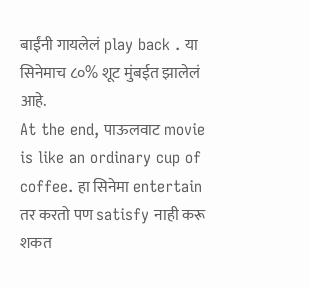बाईंनी गायलेलं play back . या सिनेमाच ८०% शूट मुंबईत झालेलं आहे.
At the end, पाऊलवाट movie is like an ordinary cup of coffee. हा सिनेमा entertain तर करतो पण satisfy नाही करू शकत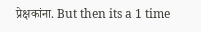प्रेक्षकांना. But then its a 1 time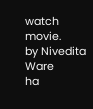watch movie.
by Nivedita Ware
ha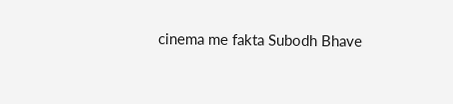cinema me fakta Subodh Bhave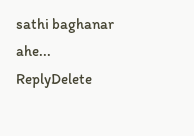sathi baghanar ahe...
ReplyDelete